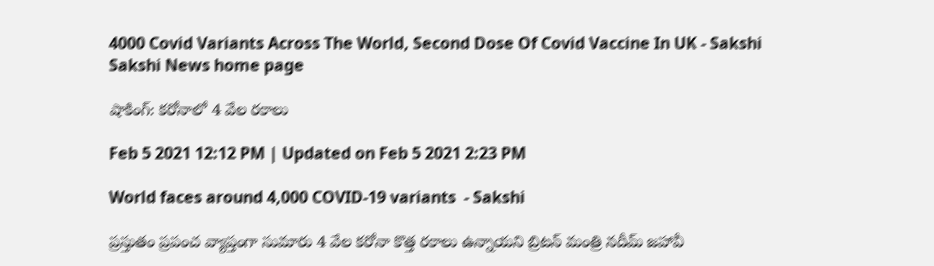4000 Covid Variants Across The World, Second Dose Of Covid Vaccine In UK - Sakshi
Sakshi News home page

షాకింగ్‌: కరోనాలో 4 వేల రకాలు

Feb 5 2021 12:12 PM | Updated on Feb 5 2021 2:23 PM

World faces around 4,000 COVID-19 variants  - Sakshi

ప్రస్తుతం ప్రపంచ వ్యాప్తంగా సుమారు 4 వేల కరోనా కొత్త రకాలు ఉన్నాయని బ్రిటన్‌ మంత్రి నదీమ్‌ జహావీ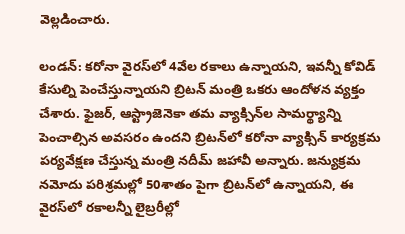వెల్లడించారు.

లండన్‌: కరోనా వైరస్‌లో 4వేల రకాలు ఉన్నాయని, ఇవన్నీ కోవిడ్‌ కేసుల్ని పెంచేస్తున్నాయని బ్రిటన్‌ మంత్రి ఒకరు ఆందోళన వ్యక్తం చేశారు. ఫైజర్, ఆస్ట్రాజెనెకా తమ వ్యాక్సిన్‌ల సామర్థ్యాన్ని పెంచాల్సిన అవసరం ఉందని బ్రిటన్‌లో కరోనా వ్యాక్సిన్‌ కార్యక్రమ పర్యవేక్షణ చేస్తున్న మంత్రి నదీమ్‌ జహావీ అన్నారు. జన్యుక్రమ నమోదు పరిశ్రమల్లో 50శాతం పైగా బ్రిటన్‌లో ఉన్నాయని, ఈ వైరస్‌లో రకాలన్నీ లైబ్రరీల్లో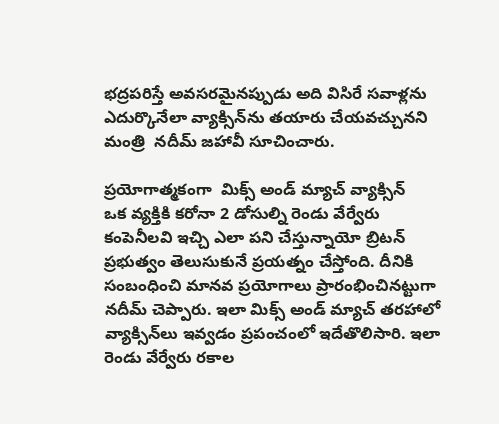భద్రపరిస్తే అవసరమైనప్పుడు అది విసిరే సవాళ్లను ఎదుర్కొనేలా వ్యాక్సిన్‌ను తయారు చేయవచ్చునని మంత్రి  నదీమ్‌ జహావీ సూచించారు.

ప్రయోగాత్మకంగా  మిక్స్‌ అండ్‌ మ్యాచ్‌ వ్యాక్సిన్‌
ఒక వ్యక్తికి కరోనా 2 డోసుల్ని రెండు వేర్వేరు కంపెనీలవి ఇచ్చి ఎలా పని చేస్తున్నాయో బ్రిటన్‌ ప్రభుత్వం తెలుసుకునే ప్రయత్నం చేస్తోంది. దీనికి సంబంధించి మానవ ప్రయోగాలు ప్రారంభించినట్టుగా నదీమ్‌ చెప్పారు. ఇలా మిక్స్‌ అండ్‌ మ్యాచ్‌ తరహాలో వ్యాక్సిన్‌లు ఇవ్వడం ప్రపంచంలో ఇదేతొలిసారి. ఇలా రెండు వేర్వేరు రకాల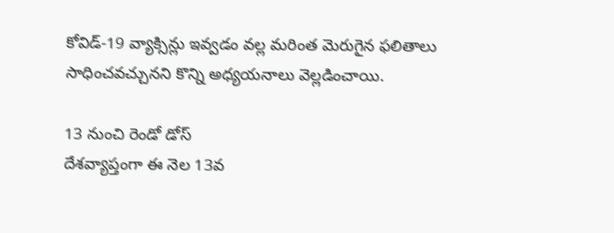కోవిడ్‌-19 వ్యాక్సిన్లు ఇవ్వడం వల్ల మరింత మెరుగైన ఫలితాలు సాధించవచ్చునని కొన్ని అధ్యయనాలు వెల్లడించాయి.

13 నుంచి రెండో డోస్‌
దేశవ్యాప్తంగా ఈ నెల 13వ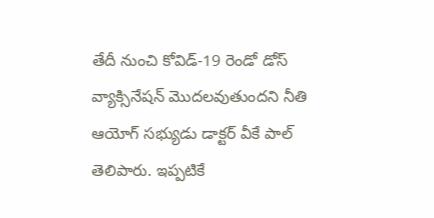తేదీ నుంచి కోవిడ్‌-19 రెండో డోస్‌ వ్యాక్సినేషన్‌ మొదలవుతుందని నీతి ఆయోగ్‌ సభ్యుడు డాక్టర్‌ వీకే పాల్‌ తెలిపారు. ఇప్పటికే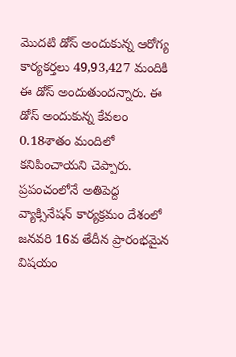మొదటి డోస్‌ అందుకున్న ఆరోగ్య కార్యకర్తలు 49,93,427 మందికి ఈ డోస్‌ అందుతుందన్నారు. ఈ డోస్‌ అందుకున్న కేవలం 0.18శాతం మందిలో కనిపించాయని చెప్పారు. ప్రపంచంలోనే అతిపెద్ద వ్యాక్సినేషన్‌ కార్యక్రమం దేశంలో జనవరి 16వ తేదీన ప్రారంభమైన విషయం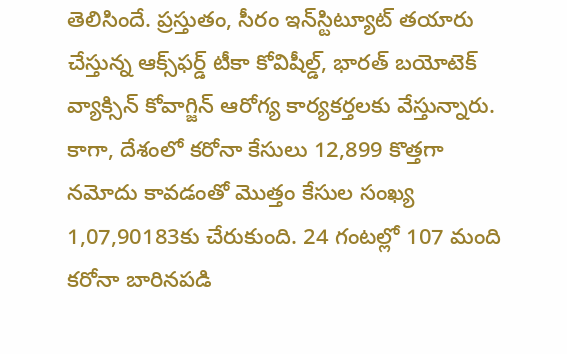తెలిసిందే. ప్రస్తుతం, సీరం ఇన్‌స్టిట్యూట్‌ తయారు చేస్తున్న ఆక్స్‌ఫర్డ్‌ టీకా కోవిషీల్డ్, భారత్‌ బయోటెక్‌ వ్యాక్సిన్‌ కోవాగ్జిన్‌ ఆరోగ్య కార్యకర్తలకు వేస్తున్నారు. కాగా, దేశంలో కరోనా కేసులు 12,899 కొత్తగా నమోదు కావడంతో మొత్తం కేసుల సంఖ్య 1,07,90183కు చేరుకుంది. 24 గంటల్లో 107 మంది కరోనా బారినపడి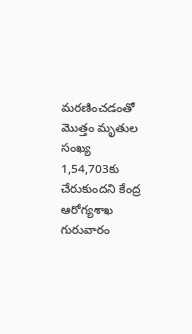మరణించడంతో మొత్తం మృతుల సంఖ్య 1,54,703కు చేరుకుందని కేంద్ర ఆరోగ్యశాఖ గురువారం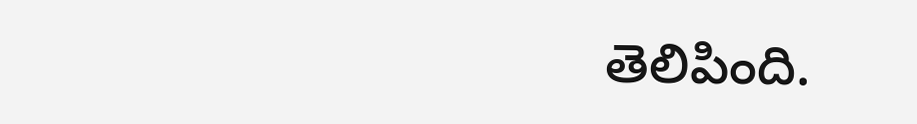తెలిపింది.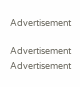Advertisement

Advertisement
Advertisement